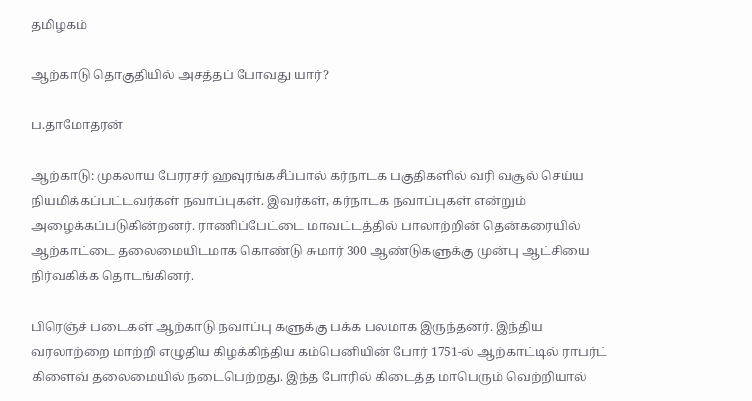தமிழகம்

ஆற்காடு தொகுதியில் அசத்தப் போவது யார்?

ப.தாமோதரன்

ஆற்காடு: முகலாய பேரரசர் ஹவுரங்கசீப்பால் கர்நாடக பகுதிகளில் வரி வசூல் செய்ய நியமிக்கப்பட்டவர்கள் நவாப்புகள். இவர்கள், கர்நாடக நவாப்புகள் என்றும் அழைக்கப்படுகின்றனர். ராணிப்பேட்டை மாவட்டத்தில் பாலாற்றின் தென்கரையில் ஆற்காட்டை தலைமையிடமாக கொண்டு சுமார் 300 ஆண்டுகளுக்கு முன்பு ஆட்சியை நிர்வகிக்க தொடங்கினர்.

பிரெஞ்ச் படைகள் ஆற்காடு நவாப்பு களுக்கு பக்க பலமாக இருந்தனர். இந்திய வரலாற்றை மாற்றி எழுதிய கிழக்கிந்திய கம்பெனியின் போர் 1751-ல் ஆற்காட்டில் ராபர்ட் கிளைவ் தலைமையில் நடைபெற்றது. இந்த போரில் கிடைத்த மாபெரும் வெற்றியால்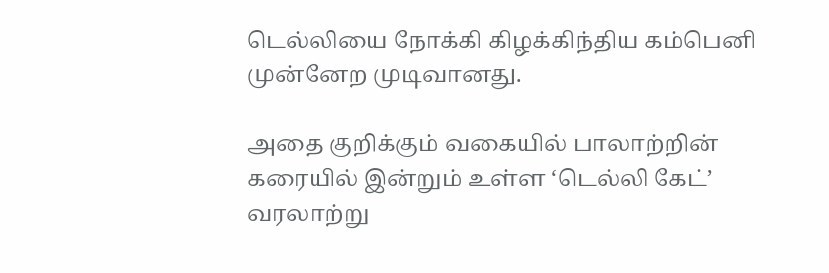டெல்லியை நோக்கி கிழக்கிந்திய கம்பெனி முன்னேற முடிவானது.

அதை குறிக்கும் வகையில் பாலாற்றின் கரையில் இன்றும் உள்ள ‘டெல்லி கேட்’ வரலாற்று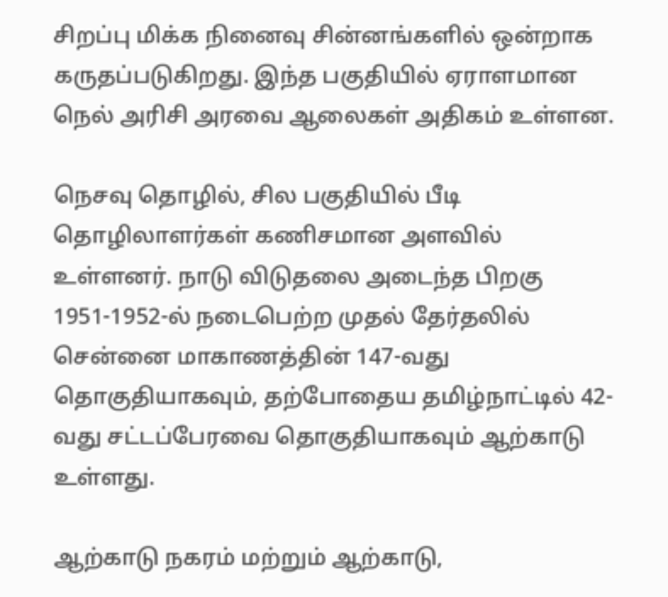சிறப்பு மிக்க நினைவு சின்னங்களில் ஒன்றாக கருதப்படுகிறது. இந்த பகுதியில் ஏராளமான நெல் அரிசி அரவை ஆலைகள் அதிகம் உள்ளன.

நெசவு தொழில், சில பகுதியில் பீடி தொழிலாளர்கள் கணிசமான அளவில் உள்ளனர். நாடு விடுதலை அடைந்த பிறகு 1951-1952-ல் நடைபெற்ற முதல் தேர்தலில் சென்னை மாகாணத்தின் 147-வது தொகுதியாகவும், தற்போதைய தமிழ்நாட்டில் 42-வது சட்டப்பேரவை தொகுதியாகவும் ஆற்காடு உள்ளது.

ஆற்காடு நகரம் மற்றும் ஆற்காடு,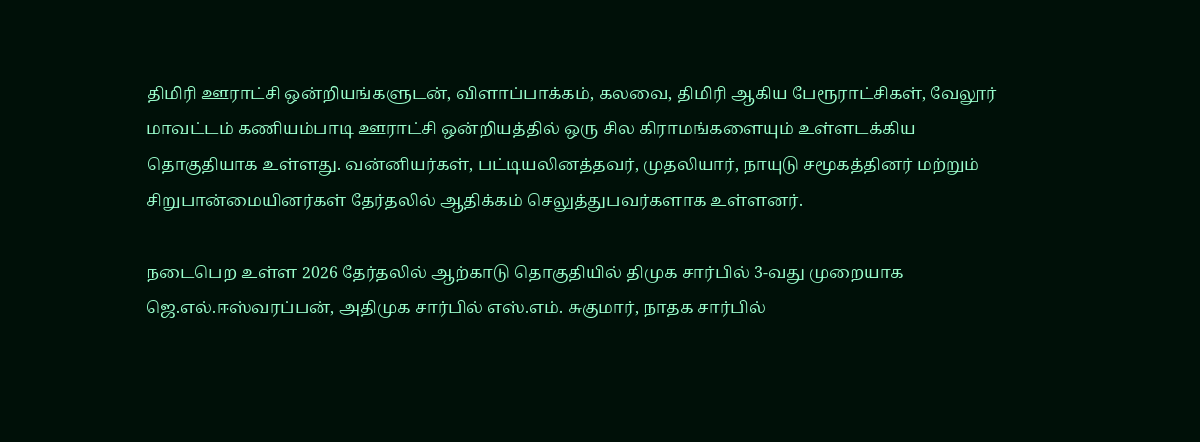திமிரி ஊராட்சி ஒன்றியங்களுடன், விளாப்பாக்கம், கலவை, திமிரி ஆகிய பேரூராட்சிகள், வேலூர் மாவட்டம் கணியம்பாடி ஊராட்சி ஒன்றியத்தில் ஒரு சில கிராமங்களையும் உள்ளடக்கிய தொகுதியாக உள்ளது. வன்னியர்கள், பட்டியலினத்தவர், முதலியார், நாயுடு சமூகத்தினர் மற்றும் சிறுபான்மையினர்கள் தேர்தலில் ஆதிக்கம் செலுத்துபவர்களாக உள்ளனர்.

நடைபெற உள்ள 2026 தேர்தலில் ஆற்காடு தொகுதியில் திமுக சார்பில் 3-வது முறையாக ஜெ.எல்.ஈஸ்வரப்பன், அதிமுக சார்பில் எஸ்.எம். சுகுமார், நாதக சார்பில்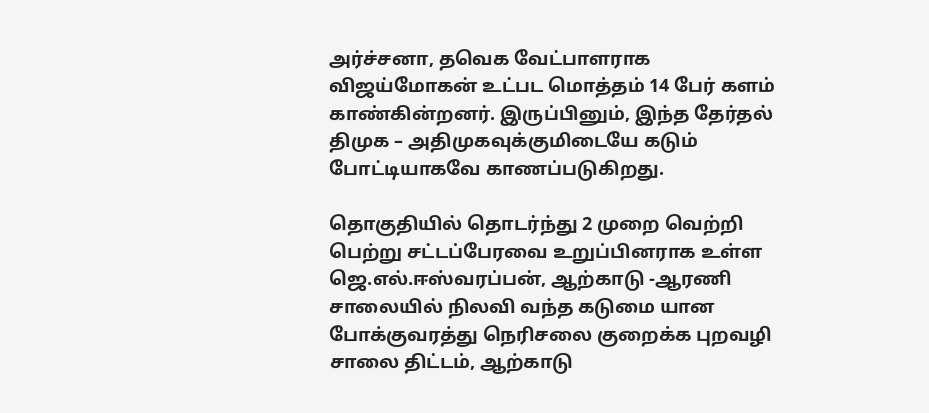அர்ச்சனா, தவெக வேட்பாளராக விஜய்மோகன் உட்பட மொத்தம் 14 பேர் களம் காண்கின்றனர். இருப்பினும், இந்த தேர்தல் திமுக – அதிமுகவுக்குமிடையே கடும் போட்டியாகவே காணப்படுகிறது.

தொகுதியில் தொடர்ந்து 2 முறை வெற்றி பெற்று சட்டப்பேரவை உறுப்பினராக உள்ள ஜெ.எல்.ஈஸ்வரப்பன், ஆற்காடு -ஆரணி சாலையில் நிலவி வந்த கடுமை யான போக்குவரத்து நெரிசலை குறைக்க புறவழி சாலை திட்டம், ஆற்காடு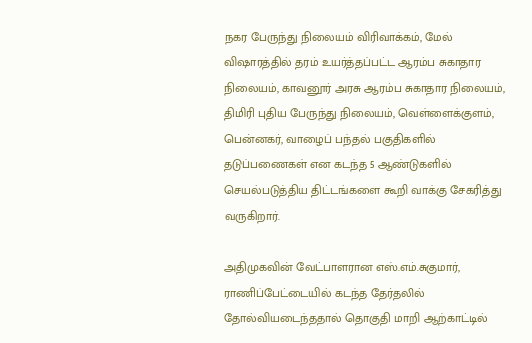நகர பேருந்து நிலையம் விரிவாக்கம், மேல் விஷாரத்தில் தரம் உயர்த்தப்பட்ட ஆரம்ப சுகாதார நிலையம், காவனூர் அரசு ஆரம்ப சுகாதார நிலையம், திமிரி புதிய பேருந்து நிலையம், வெள்ளைக்குளம், பென்னகர், வாழைப் பந்தல் பகுதிகளில் தடுப்பணைகள் என கடந்த 5 ஆண்டுகளில் செயல்படுத்திய திட்டங்களை கூறி வாக்கு சேகரித்து வருகிறார்.

அதிமுகவின் வேட்பாளரான எஸ்.எம்.சுகுமார், ராணிப்பேட்டையில் கடந்த தேர்தலில் தோல்வியடைந்ததால் தொகுதி மாறி ஆற்காட்டில்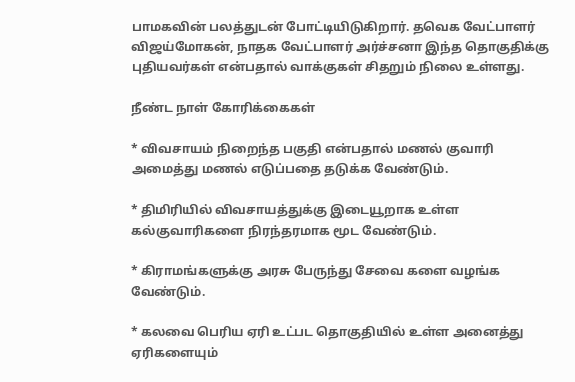பாமகவின் பலத்துடன் போட்டியிடுகிறார். தவெக வேட்பாளர் விஜய்மோகன், நாதக வேட்பாளர் அர்ச்சனா இந்த தொகுதிக்கு புதியவர்கள் என்பதால் வாக்குகள் சிதறும் நிலை உள்ளது.

நீண்ட நாள் கோரிக்கைகள்

* விவசாயம் நிறைந்த பகுதி என்பதால் மணல் குவாரி அமைத்து மணல் எடுப்பதை தடுக்க வேண்டும்.

* திமிரியில் விவசாயத்துக்கு இடையூறாக உள்ள கல்குவாரிகளை நிரந்தரமாக மூட வேண்டும்.

* கிராமங்களுக்கு அரசு பேருந்து சேவை களை வழங்க வேண்டும்.

* கலவை பெரிய ஏரி உட்பட தொகுதியில் உள்ள அனைத்து ஏரிகளையும்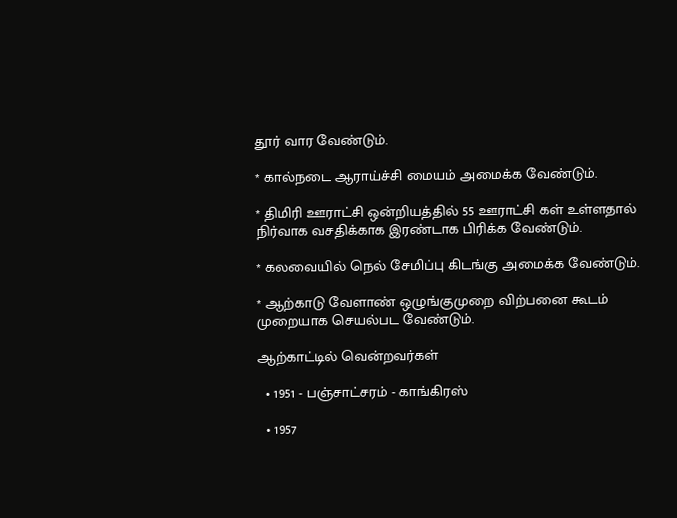தூர் வார வேண்டும்.

* கால்நடை ஆராய்ச்சி மையம் அமைக்க வேண்டும்.

* திமிரி ஊராட்சி ஒன்றியத்தில் 55 ஊராட்சி கள் உள்ளதால் நிர்வாக வசதிக்காக இரண்டாக பிரிக்க வேண்டும்.

* கலவையில் நெல் சேமிப்பு கிடங்கு அமைக்க வேண்டும்.

* ஆற்காடு வேளாண் ஒழுங்குமுறை விற்பனை கூடம் முறையாக செயல்பட வேண்டும்.

ஆற்காட்டில் வென்றவர்கள்

  • 1951 - பஞ்சாட்சரம் - காங்கிரஸ்

  • 1957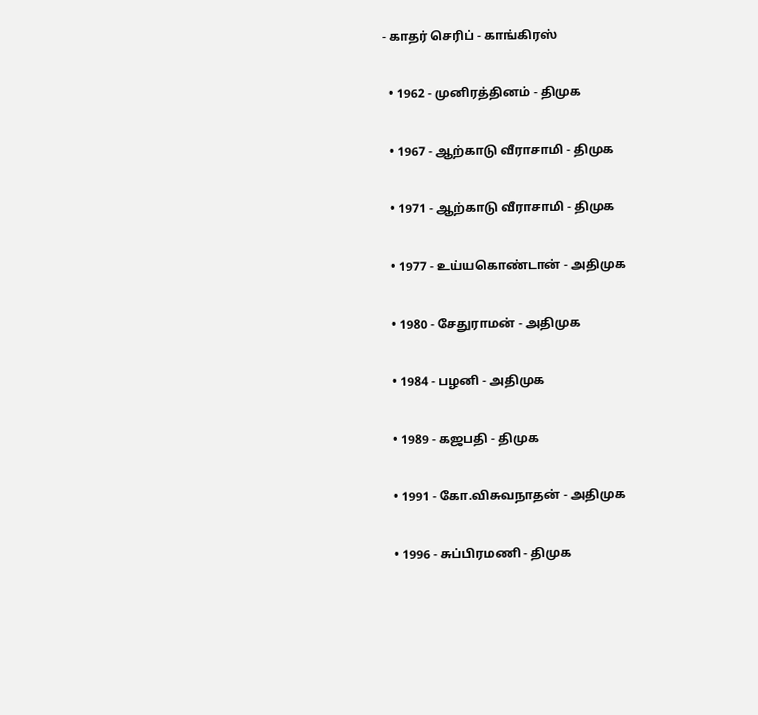- காதர் செரிப் - காங்கிரஸ்

  • 1962 - முனிரத்தினம் - திமுக

  • 1967 - ஆற்காடு வீராசாமி - திமுக

  • 1971 - ஆற்காடு வீராசாமி - திமுக

  • 1977 - உய்யகொண்டான் - அதிமுக

  • 1980 - சேதுராமன் - அதிமுக

  • 1984 - பழனி - அதிமுக

  • 1989 - கஜபதி - திமுக

  • 1991 - கோ.விசுவநாதன் - அதிமுக

  • 1996 - சுப்பிரமணி - திமுக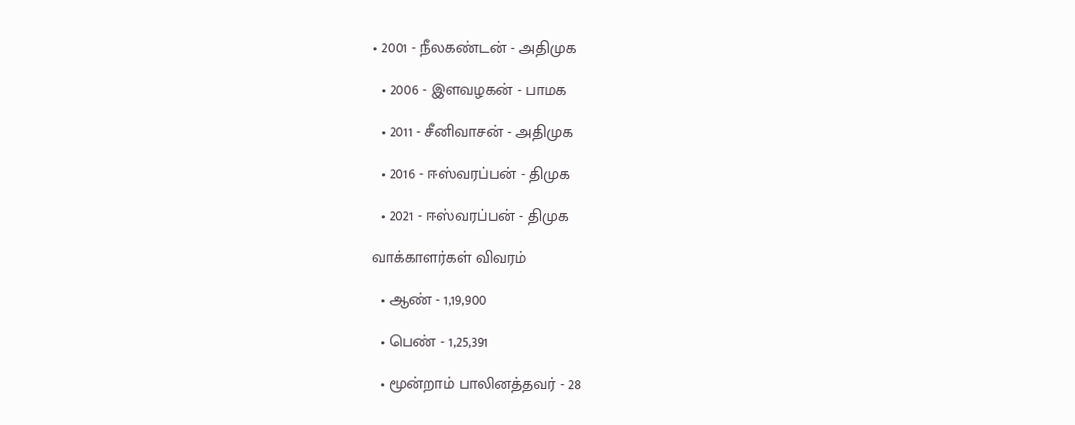• 2001 - நீலகண்டன் - அதிமுக

  • 2006 - இளவழகன் - பாமக

  • 2011 - சீனிவாசன் - அதிமுக

  • 2016 - ஈஸ்வரப்பன் - திமுக

  • 2021 - ஈஸ்வரப்பன் - திமுக

வாக்காளர்கள் விவரம்

  • ஆண் - 1,19,900

  • பெண் - 1,25,391

  • மூன்றாம் பாலினத்தவர் - 28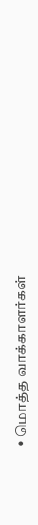• மொத்த வாக்காளர்கள்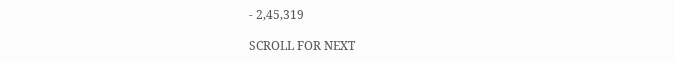- 2,45,319

SCROLL FOR NEXT